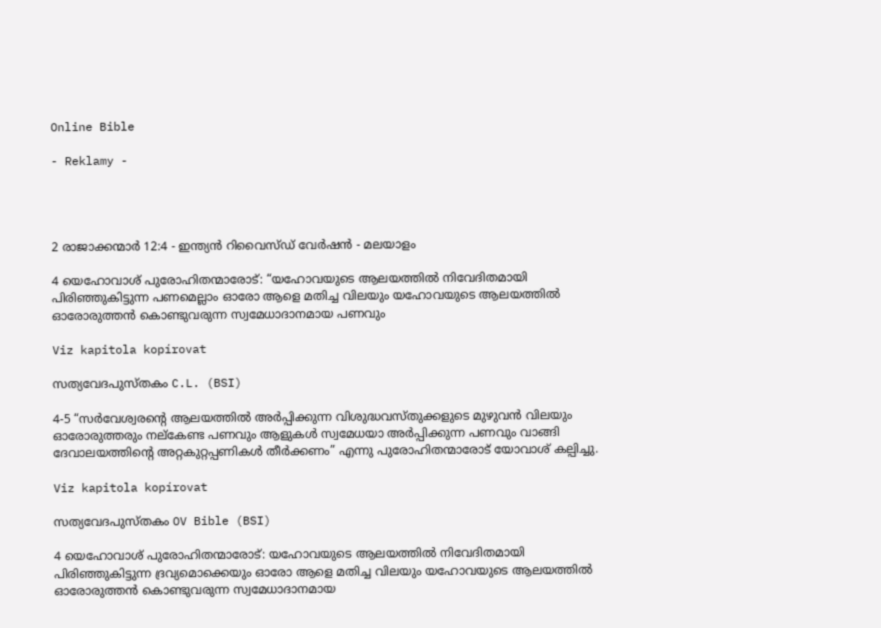Online Bible

- Reklamy -




2 രാജാക്കന്മാർ 12:4 - ഇന്ത്യൻ റിവൈസ്ഡ് വേർഷൻ - മലയാളം

4 യെഹോവാശ് പുരോഹിതന്മാരോട്: “യഹോവയുടെ ആലയത്തിൽ നിവേദിതമായി പിരിഞ്ഞുകിട്ടുന്ന പണമെല്ലാം ഓരോ ആളെ മതിച്ച വിലയും യഹോവയുടെ ആലയത്തിൽ ഓരോരുത്തൻ കൊണ്ടുവരുന്ന സ്വമേധാദാനമായ പണവും

Viz kapitola kopírovat

സത്യവേദപുസ്തകം C.L. (BSI)

4-5 “സർവേശ്വരന്റെ ആലയത്തിൽ അർപ്പിക്കുന്ന വിശുദ്ധവസ്തുക്കളുടെ മുഴുവൻ വിലയും ഓരോരുത്തരും നല്‌കേണ്ട പണവും ആളുകൾ സ്വമേധയാ അർപ്പിക്കുന്ന പണവും വാങ്ങി ദേവാലയത്തിന്റെ അറ്റകുറ്റപ്പണികൾ തീർക്കണം” എന്നു പുരോഹിതന്മാരോട് യോവാശ് കല്പിച്ചു.

Viz kapitola kopírovat

സത്യവേദപുസ്തകം OV Bible (BSI)

4 യെഹോവാശ് പുരോഹിതന്മാരോട്: യഹോവയുടെ ആലയത്തിൽ നിവേദിതമായി പിരിഞ്ഞുകിട്ടുന്ന ദ്രവ്യമൊക്കെയും ഓരോ ആളെ മതിച്ച വിലയും യഹോവയുടെ ആലയത്തിൽ ഓരോരുത്തൻ കൊണ്ടുവരുന്ന സ്വമേധാദാനമായ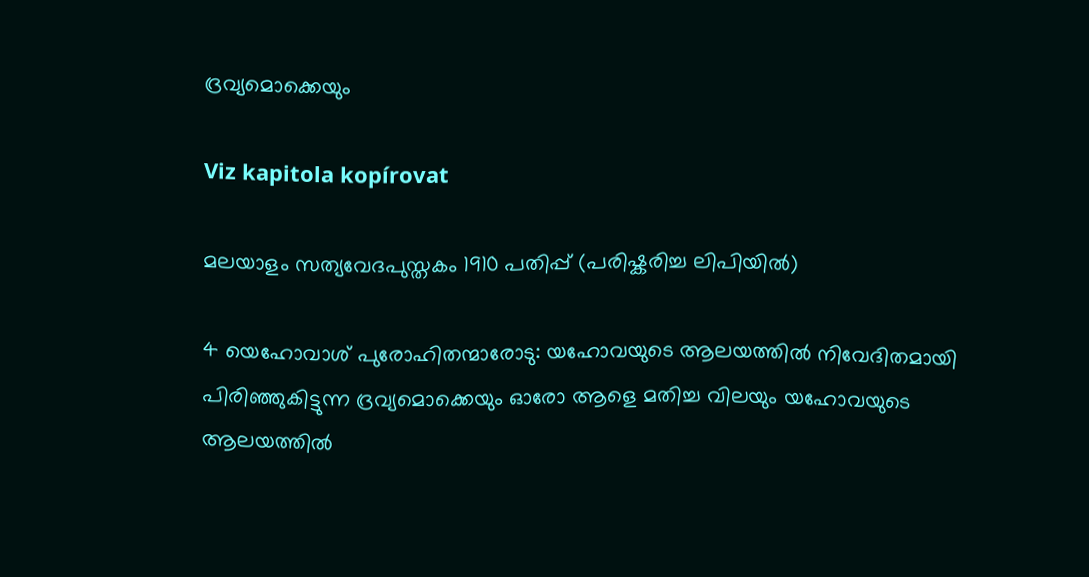ദ്രവ്യമൊക്കെയും

Viz kapitola kopírovat

മലയാളം സത്യവേദപുസ്തകം 1910 പതിപ്പ് (പരിഷ്കരിച്ച ലിപിയിൽ)

4 യെഹോവാശ് പുരോഹിതന്മാരോടു: യഹോവയുടെ ആലയത്തിൽ നിവേദിതമായി പിരിഞ്ഞുകിട്ടുന്ന ദ്രവ്യമൊക്കെയും ഓരോ ആളെ മതിച്ച വിലയും യഹോവയുടെ ആലയത്തിൽ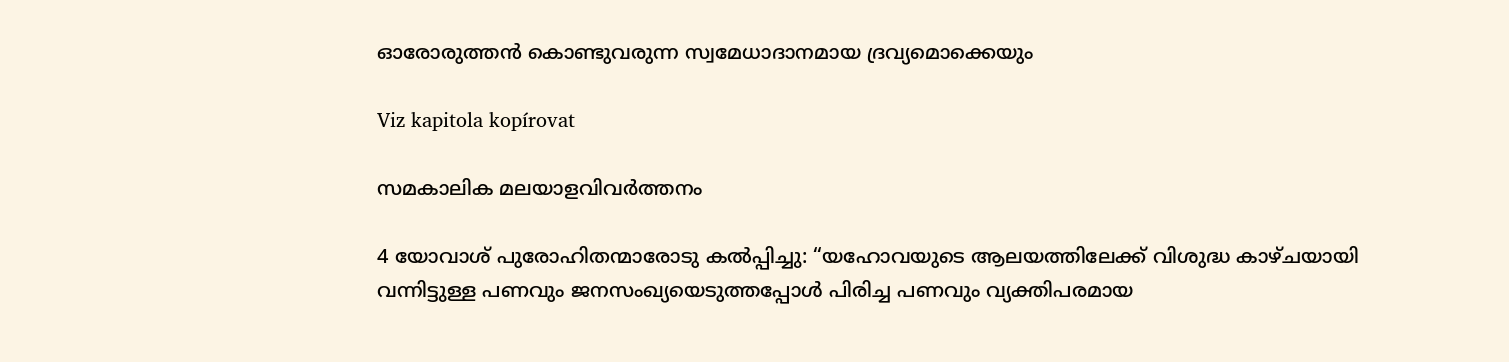ഓരോരുത്തൻ കൊണ്ടുവരുന്ന സ്വമേധാദാനമായ ദ്രവ്യമൊക്കെയും

Viz kapitola kopírovat

സമകാലിക മലയാളവിവർത്തനം

4 യോവാശ് പുരോഹിതന്മാരോടു കൽപ്പിച്ചു: “യഹോവയുടെ ആലയത്തിലേക്ക് വിശുദ്ധ കാഴ്ചയായി വന്നിട്ടുള്ള പണവും ജനസംഖ്യയെടുത്തപ്പോൾ പിരിച്ച പണവും വ്യക്തിപരമായ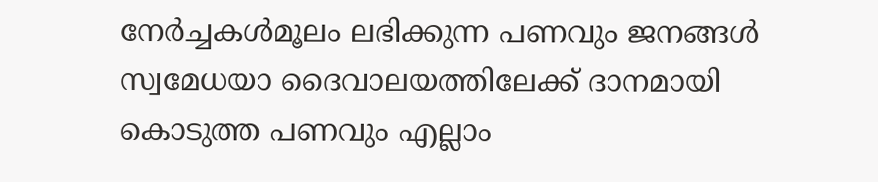നേർച്ചകൾമൂലം ലഭിക്കുന്ന പണവും ജനങ്ങൾ സ്വമേധയാ ദൈവാലയത്തിലേക്ക് ദാനമായി കൊടുത്ത പണവും എല്ലാം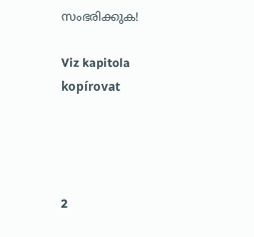സംഭരിക്കുക!

Viz kapitola kopírovat




2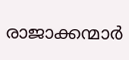രാജാക്കന്മാർ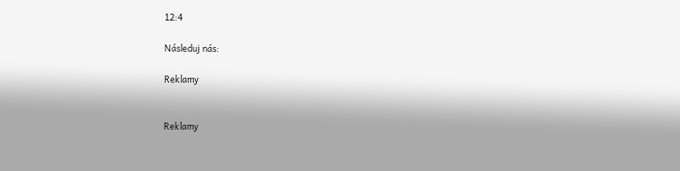12:4

Následuj nás:

Reklamy


Reklamy